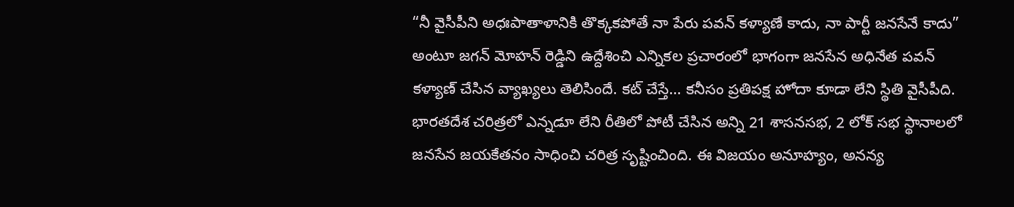“నీ వైసీపీని అధఃపాతాళానికి తొక్కకపోతే నా పేరు పవన్ కళ్యాణే కాదు, నా పార్టీ జనసేనే కాదు” అంటూ జగన్ మోహన్ రెడ్డిని ఉద్దేశించి ఎన్నికల ప్రచారంలో భాగంగా జనసేన అధినేత పవన్ కళ్యాణ్ చేసిన వ్యాఖ్యలు తెలిసిందే. కట్ చేస్తే… కనీసం ప్రతిపక్ష హోదా కూడా లేని స్థితి వైసీపీది.
భారతదేశ చరిత్రలో ఎన్నడూ లేని రీతిలో పోటీ చేసిన అన్ని 21 శాసనసభ, 2 లోక్ సభ స్థానాలలో జనసేన జయకేతనం సాధించి చరిత్ర సృష్టించింది. ఈ విజయం అనూహ్యం, అనన్య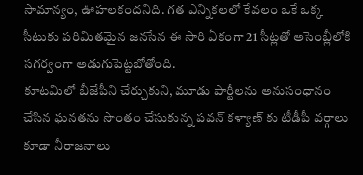సామాన్యం, ఊహలకందనిది. గత ఎన్నికలలో కేవలం ఒకే ఒక్క సీటుకు పరిమితమైన జనసేన ఈ సారి ఏకంగా 21 సీట్లతో అసెంబ్లీలోకి సగర్వంగా అడుగుపెట్టబోతోంది.
కూటమిలో బీజేపీని చేర్చుకుని, మూడు పార్టీలను అనుసంధానం చేసిన ఘనతను సొంతం చేసుకున్న పవన్ కళ్యాణ్ కు టీడీపీ వర్గాలు కూడా నీరాజనాలు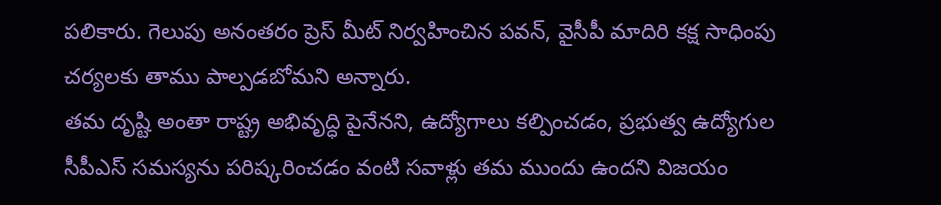పలికారు. గెలుపు అనంతరం ప్రెస్ మీట్ నిర్వహించిన పవన్, వైసీపీ మాదిరి కక్ష సాధింపు చర్యలకు తాము పాల్పడబోమని అన్నారు.
తమ దృష్టి అంతా రాష్ట్ర అభివృద్ధి పైనేనని, ఉద్యోగాలు కల్పించడం, ప్రభుత్వ ఉద్యోగుల సీపీఎస్ సమస్యను పరిష్కరించడం వంటి సవాళ్లు తమ ముందు ఉందని విజయం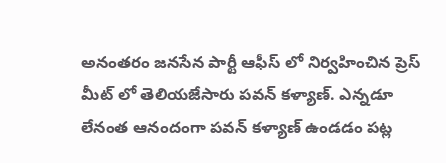అనంతరం జనసేన పార్టీ ఆఫీస్ లో నిర్వహించిన ప్రెస్ మీట్ లో తెలియజేసారు పవన్ కళ్యాణ్. ఎన్నడూ లేనంత ఆనందంగా పవన్ కళ్యాణ్ ఉండడం పట్ల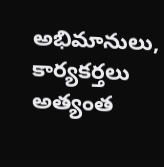అభిమానులు, కార్యకర్తలు అత్యంత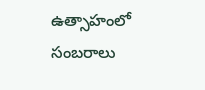ఉత్సాహంలో సంబరాలు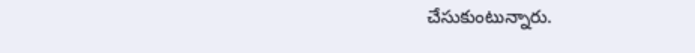చేసుకుంటున్నారు.